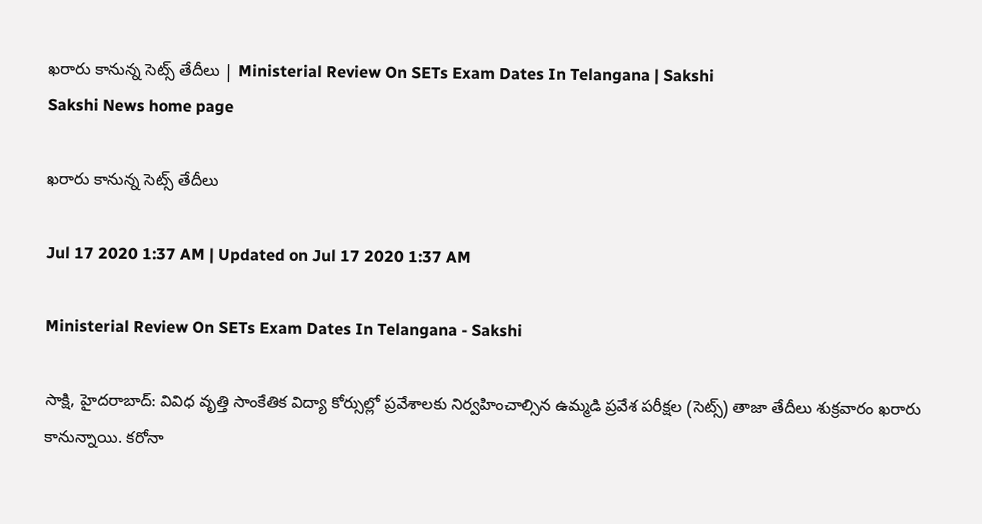ఖరారు కానున్న సెట్స్‌ తేదీలు | Ministerial Review On SETs Exam Dates In Telangana | Sakshi
Sakshi News home page

ఖరారు కానున్న సెట్స్‌ తేదీలు

Jul 17 2020 1:37 AM | Updated on Jul 17 2020 1:37 AM

Ministerial Review On SETs Exam Dates In Telangana - Sakshi

సాక్షి, హైదరాబాద్‌: వివిధ వృత్తి సాంకేతిక విద్యా కోర్సుల్లో ప్రవేశాలకు నిర్వహించాల్సిన ఉమ్మడి ప్రవేశ పరీక్షల (సెట్స్‌) తాజా తేదీలు శుక్రవారం ఖరారు కానున్నాయి. కరోనా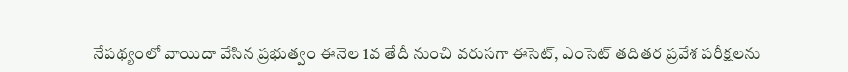నేపథ్యంలో వాయిదా వేసిన ప్రభుత్వం ఈనెల 1వ తేదీ నుంచి వరుసగా ఈసెట్, ఎంసెట్‌ తదితర ప్రవేశ పరీక్షలను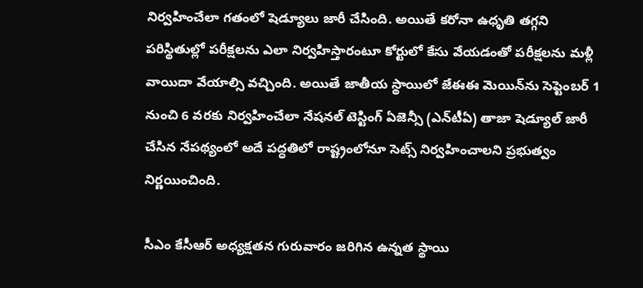నిర్వహించేలా గతంలో షెడ్యూలు జారీ చేసింది. అయితే కరోనా ఉధృతి తగ్గని పరిస్థితుల్లో పరీక్షలను ఎలా నిర్వహిస్తారంటూ కోర్టులో కేసు వేయడంతో పరీక్షలను మళ్లీ వాయిదా వేయాల్సి వచ్చింది. అయితే జాతీయ స్థాయిలో జేఈఈ మెయిన్‌ను సెప్టెంబర్‌ 1 నుంచి 6 వరకు నిర్వహించేలా నేషనల్‌ టెస్టింగ్‌ ఏజెన్సీ (ఎన్‌టీఏ) తాజా షెడ్యూల్‌ జారీ చేసిన నేపథ్యంలో అదే పద్ధతిలో రాష్ట్రంలోనూ సెట్స్‌ నిర్వహించాలని ప్రభుత్వం నిర్ణయించింది.

సీఎం కేసీఆర్‌ అధ్యక్షతన గురువారం జరిగిన ఉన్నత స్థాయి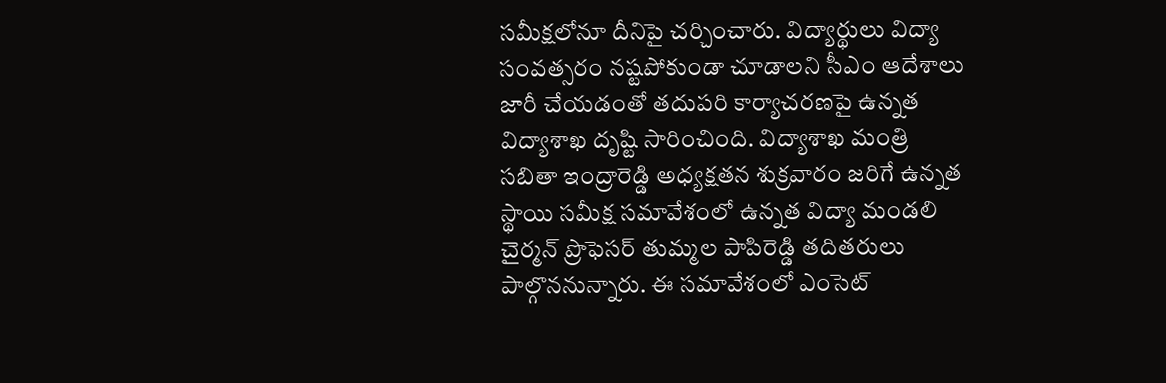సమీక్షలోనూ దీనిపై చర్చించారు. విద్యార్థులు విద్యా సంవత్సరం నష్టపోకుండా చూడాలని సీఎం ఆదేశాలు జారీ చేయడంతో తదుపరి కార్యాచరణపై ఉన్నత విద్యాశాఖ దృష్టి సారించింది. విద్యాశాఖ మంత్రి సబితా ఇంద్రారెడ్డి అధ్యక్షతన శుక్రవారం జరిగే ఉన్నత స్థాయి సమీక్ష సమావేశంలో ఉన్నత విద్యా మండలి చైర్మన్‌ ప్రొఫెసర్‌ తుమ్మల పాపిరెడ్డి తదితరులు పాల్గొననున్నారు. ఈ సమావేశంలో ఎంసెట్‌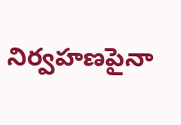నిర్వహణపైనా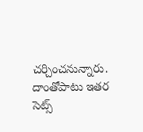చర్చించనున్నారు. దాంతోపాటు ఇతర సెట్స్‌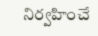నిర్వహించే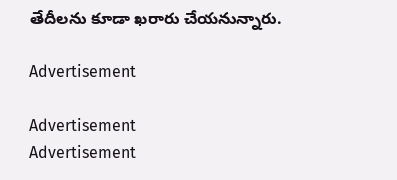తేదీలను కూడా ఖరారు చేయనున్నారు.

Advertisement

Advertisement
Advertisement